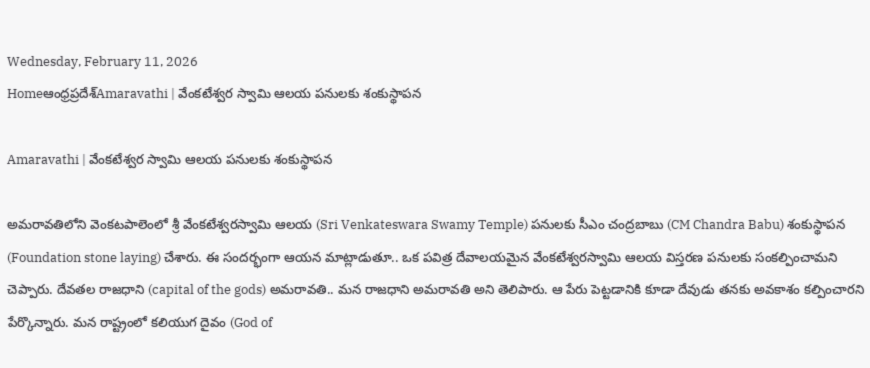Wednesday, February 11, 2026
Homeఆంధ్రప్రదేశ్Amaravathi | వేంకటేశ్వర స్వామి ఆలయ పనులకు శంకుస్థాపన

Amaravathi | వేంకటేశ్వర స్వామి ఆలయ పనులకు శంకుస్థాపన

అమరావతిలోని వెంకటపాలెంలో శ్రీ వేంకటేశ్వరస్వామి ఆలయ (Sri Venkateswara Swamy Temple) పనులకు సీఎం చంద్రబాబు (CM Chandra Babu) శంకుస్థాపన (Foundation stone laying) చేశారు. ఈ సందర్భంగా ఆయన మాట్లాడుతూ.. ఒక పవిత్ర దేవాలయమైన వేంకటేశ్వరస్వామి ఆలయ విస్తరణ పనులకు సంకల్పించామని చెప్పారు. దేవతల రాజధాని (capital of the gods) అమరావతి.. మన రాజధాని అమరావతి అని తెలిపారు. ఆ పేరు పెట్టడానికి కూడా దేవుడు తనకు అవకాశం కల్పించారని పేర్కొన్నారు. మన రాష్ట్రంలో కలియుగ దైవం (God of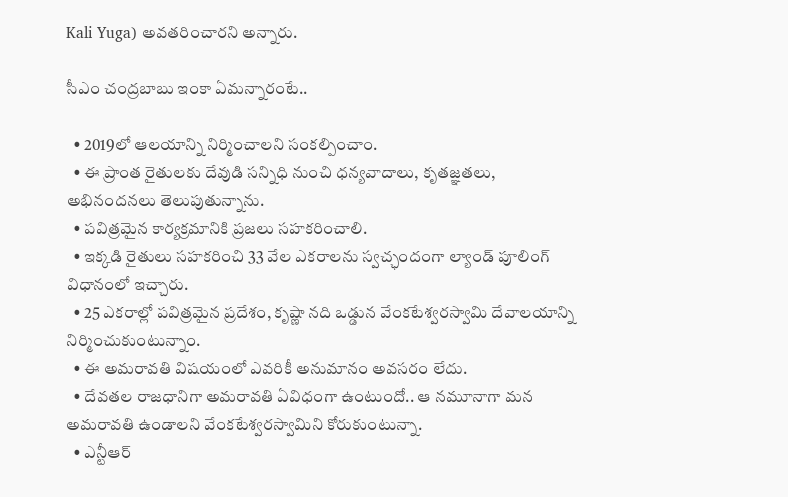Kali Yuga) అవతరించారని అన్నారు.

సీఎం చంద్రబాబు ఇంకా ఏమన్నారంటే..

  • 2019లో ఆలయాన్ని నిర్మించాలని సంకల్పించాం.
  • ఈ ప్రాంత రైతులకు దేవుడి సన్నిధి నుంచి ధన్యవాదాలు, కృతజ్ఞతలు, అభినందనలు తెలుపుతున్నాను.
  • పవిత్రమైన కార్యక్రమానికి ప్రజలు సహకరించాలి.
  • ఇక్కడి రైతులు సహకరించి 33 వేల ఎకరాలను స్వచ్ఛందంగా ల్యాండ్ పూలింగ్ విధానంలో ఇచ్చారు.
  • 25 ఎకరాల్లో పవిత్రమైన ప్రదేశం, కృష్ణా నది ఒడ్డున వేంకటేశ్వరస్వామి దేవాలయాన్ని నిర్మించుకుంటున్నాం.
  • ఈ అమరావతి విషయంలో ఎవరికీ అనుమానం అవసరం లేదు.
  • దేవతల రాజధానిగా అమరావతి ఏవిధంగా ఉంటుందో.. ఆ నమూనాగా మన అమరావతి ఉండాలని వేంకటేశ్వరస్వామిని కోరుకుంటున్నా.
  • ఎన్టీఆర్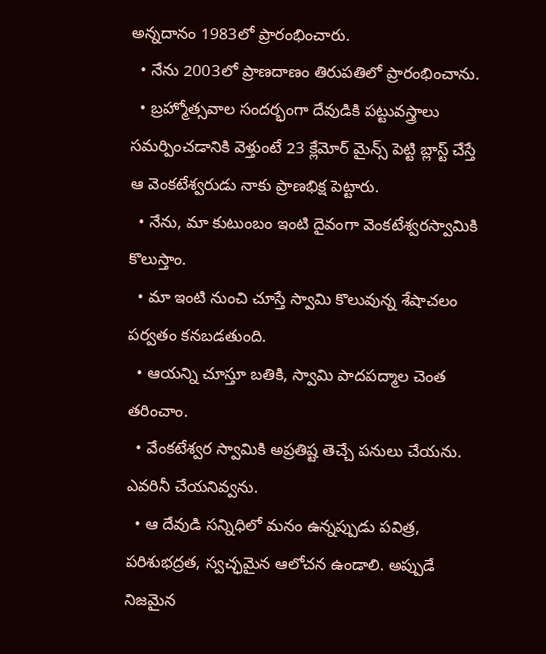అన్నదానం 1983లో ప్రారంభించారు.
  • నేను 2003లో ప్రాణదాణం తిరుపతిలో ప్రారంభించాను.
  • బ్రహ్మోత్సవాల సందర్భంగా దేవుడికి పట్టువస్త్రాలు సమర్పించడానికి వెళ్తుంటే 23 క్లేమోర్ మైన్స్ పెట్టి బ్లాస్ట్ చేస్తే ఆ వెంకటేశ్వరుడు నాకు ప్రాణభిక్ష పెట్టారు.
  • నేను, మా కుటుంబం ఇంటి దైవంగా వెంకటేశ్వరస్వామికి కొలుస్తాం.
  • మా ఇంటి నుంచి చూస్తే స్వామి కొలువున్న శేషాచలం పర్వతం కనబడతుంది.
  • ఆయన్ని చూస్తూ బతికి, స్వామి పాదపద్మాల చెంత తరించాం.
  • వేంకటేశ్వర స్వామికి అప్రతిష్ట తెచ్చే పనులు చేయను. ఎవరినీ చేయనివ్వను.
  • ఆ దేవుడి సన్నిధిలో మనం ఉన్నప్పుడు పవిత్ర, పరిశుభద్రత, స్వచ్ఛమైన ఆలోచన ఉండాలి. అప్పుడే నిజమైన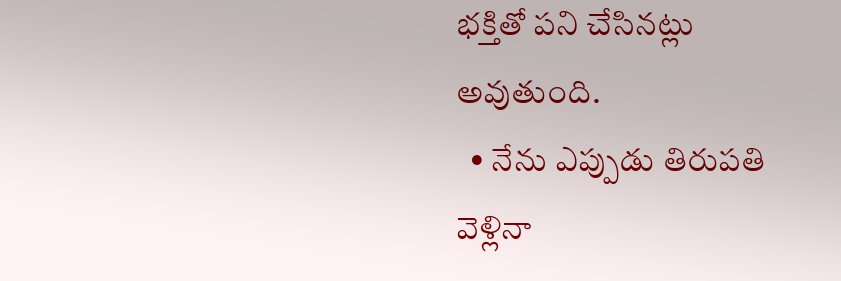భక్తితో పని చేసినట్లు అవుతుంది.
  • నేను ఎప్పుడు తిరుపతి వెళ్లినా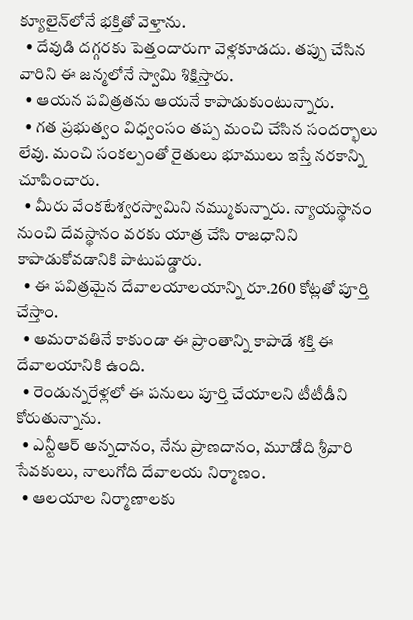క్యూలైన్‌లోనే భక్తితో వెళ్తాను.
  • దేవుడి దగ్గరకు పెత్తందారుగా వెళ్లకూడదు. తప్పు చేసిన వారిని ఈ జన్మలోనే స్వామి శిక్షిస్తారు.
  • ఆయన పవిత్రతను ఆయనే కాపాడుకుంటున్నారు.
  • గత ప్రభుత్వం విధ్వంసం తప్ప మంచి చేసిన సందర్భాలు లేవు. మంచి సంకల్పంతో రైతులు భూములు ఇస్తే నరకాన్ని చూపించారు.
  • మీరు వేంకటేశ్వరస్వామిని నమ్ముకున్నారు. న్యాయస్థానం నుంచి దేవస్థానం వరకు యాత్ర చేసి రాజధానిని కాపాడుకోవడానికి పాటుపడ్డారు.
  • ఈ పవిత్రమైన దేవాలయాలయాన్ని రూ.260 కోట్లతో పూర్తి చేస్తాం.
  • అమరావతినే కాకుండా ఈ ప్రాంతాన్ని కాపాడే శక్తి ఈ దేవాలయానికి ఉంది.
  • రెండున్నరేళ్లలో ఈ పనులు పూర్తి చేయాలని టీటీడీని కోరుతున్నాను.
  • ఎన్టీఆర్ అన్నదానం, నేను ప్రాణదానం, మూడోది శ్రీవారి సేవకులు, నాలుగోది దేవాలయ నిర్మాణం.
  • ఆలయాల నిర్మాణాలకు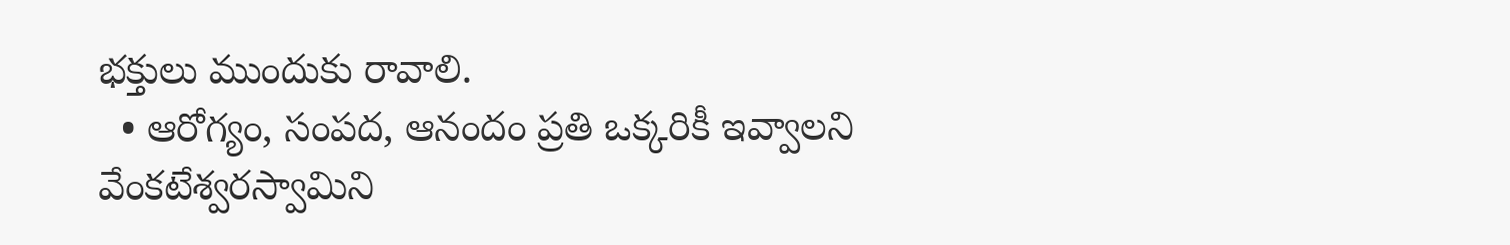భక్తులు ముందుకు రావాలి.
  • ఆరోగ్యం, సంపద, ఆనందం ప్రతి ఒక్కరికీ ఇవ్వాలని వేంకటేశ్వరస్వామిని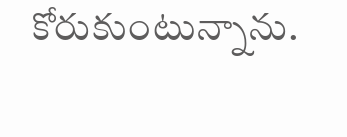కోరుకుంటున్నాను.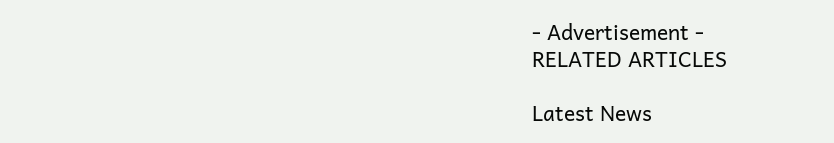- Advertisement -
RELATED ARTICLES

Latest News